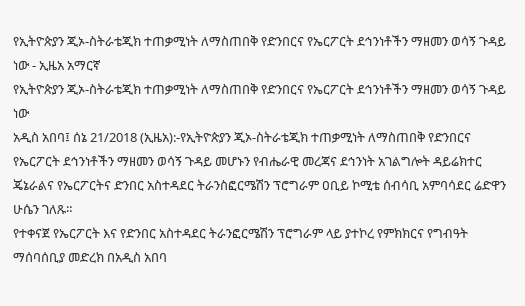የኢትዮጵያን ጂኦ-ስትራቴጂክ ተጠቃሚነት ለማስጠበቅ የድንበርና የኤርፖርት ደኅንነቶችን ማዘመን ወሳኝ ጉዳይ ነው - ኢዜአ አማርኛ
የኢትዮጵያን ጂኦ-ስትራቴጂክ ተጠቃሚነት ለማስጠበቅ የድንበርና የኤርፖርት ደኅንነቶችን ማዘመን ወሳኝ ጉዳይ ነው
አዲስ አበባ፤ ሰኔ 21/2018 (ኢዜአ):-የኢትዮጵያን ጂኦ-ስትራቴጂክ ተጠቃሚነት ለማስጠበቅ የድንበርና የኤርፖርት ደኅንነቶችን ማዘመን ወሳኝ ጉዳይ መሆኑን የብሔራዊ መረጃና ደኅንነት አገልግሎት ዳይሬክተር ጄኔራልና የኤርፖርትና ድንበር አስተዳደር ትራንስፎርሜሽን ፕሮግራም ዐቢይ ኮሚቴ ሰብሳቢ አምባሳደር ሬድዋን ሁሴን ገለጹ።
የተቀናጀ የኤርፖርት እና የድንበር አስተዳደር ትራንፎርሜሽን ፕሮግራም ላይ ያተኮረ የምክክርና የግብዓት ማሰባሰቢያ መድረክ በአዲስ አበባ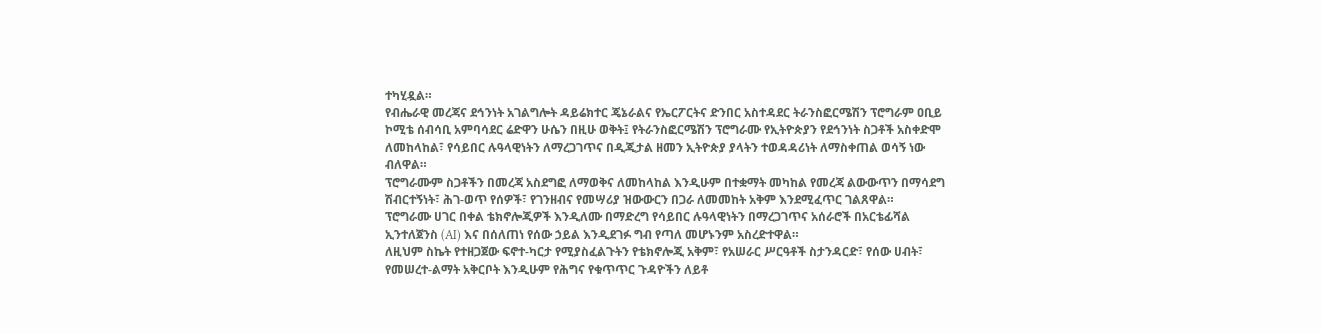ተካሂዷል።
የብሔራዊ መረጃና ደኅንነት አገልግሎት ዳይሬክተር ጄኔራልና የኤርፖርትና ድንበር አስተዳደር ትራንስፎርሜሽን ፕሮግራም ዐቢይ ኮሚቴ ሰብሳቢ አምባሳደር ሬድዋን ሁሴን በዚሁ ወቅት፤ የትራንስፎርሜሽን ፕሮግራሙ የኢትዮጵያን የደኅንነት ስጋቶች አስቀድሞ ለመከላከል፣ የሳይበር ሉዓላዊነትን ለማረጋገጥና በዲጂታል ዘመን ኢትዮጵያ ያላትን ተወዳዳሪነት ለማስቀጠል ወሳኝ ነው ብለዋል።
ፕሮግራሙም ስጋቶችን በመረጃ አስደግፎ ለማወቅና ለመከላከል እንዲሁም በተቋማት መካከል የመረጃ ልውውጥን በማሳደግ ሽብርተኝነት፣ ሕገ-ወጥ የሰዎች፣ የገንዘብና የመሣሪያ ዝውውርን በጋራ ለመመከት አቅም እንደሚፈጥር ገልጸዋል።
ፕሮግራሙ ሀገር በቀል ቴክኖሎጂዎች እንዲለሙ በማድረግ የሳይበር ሉዓላዊነትን በማረጋገጥና አሰራሮች በአርቴፊሻል ኢንተለጀንስ (AI) እና በሰለጠነ የሰው ኃይል እንዲደገፉ ግብ የጣለ መሆኑንም አስረድተዋል።
ለዚህም ስኬት የተዘጋጀው ፍኖተ-ካርታ የሚያስፈልጉትን የቴክኖሎጂ አቅም፣ የአሠራር ሥርዓቶች ስታንዳርድ፣ የሰው ሀብት፣ የመሠረተ-ልማት አቅርቦት እንዲሁም የሕግና የቁጥጥር ጉዳዮችን ለይቶ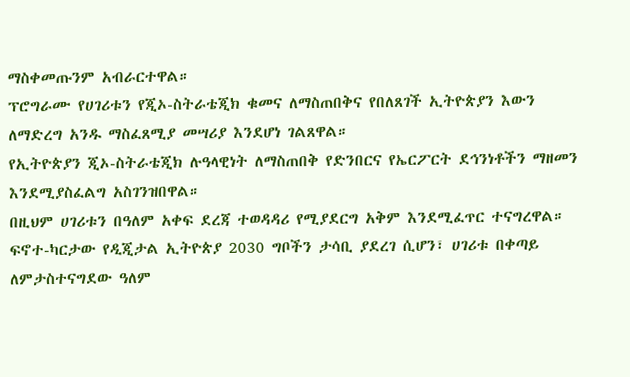ማስቀመጡንም አብራርተዋል።
ፕሮግራሙ የሀገሪቱን የጂኦ-ስትራቴጂክ ቁመና ለማስጠበቅና የበለጸገች ኢትዮጵያን እውን ለማድረግ አንዱ ማስፈጸሚያ መሣሪያ እንደሆነ ገልጸዋል።
የኢትዮጵያን ጂኦ-ስትራቴጂክ ሉዓላዊነት ለማስጠበቅ የድንበርና የኤርፖርት ደኅንነቶችን ማዘመን እንደሚያስፈልግ አስገንዝበዋል።
በዚህም ሀገሪቱን በዓለም አቀፍ ደረጃ ተወዳዳሪ የሚያደርግ አቅም እንደሚፈጥር ተናግረዋል።
ፍኖተ-ካርታው የዲጂታል ኢትዮጵያ 2030 ግቦችን ታሳቢ ያደረገ ሲሆን፣ ሀገሪቱ በቀጣይ ለምታስተናግደው ዓለም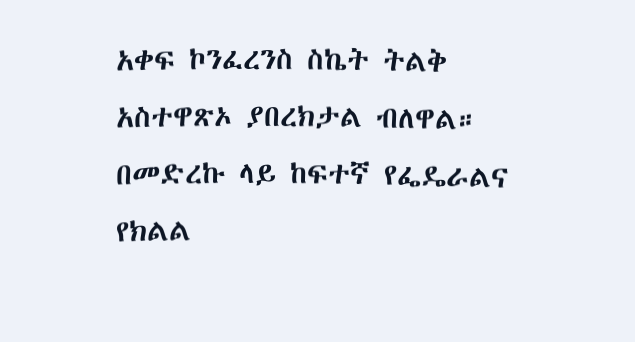አቀፍ ኮንፈረንስ ስኬት ትልቅ አስተዋጽኦ ያበረክታል ብለዋል።
በመድረኩ ላይ ከፍተኛ የፌዴራልና የክልል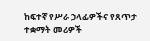ከፍተኛ የሥራ ኃላፊዎችና የጸጥታ ተቋማት መሪዎች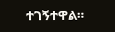ተገኝተዋል።